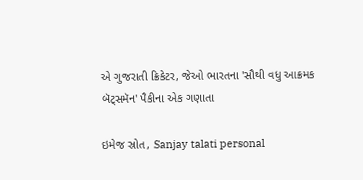એ ગુજરાતી ક્રિકેટર, જેઓ ભારતના 'સૌથી વધુ આક્રમક બૅટ્સમૅન' પૈકીના એક ગણાતા

ઇમેજ સ્રોત, Sanjay talati personal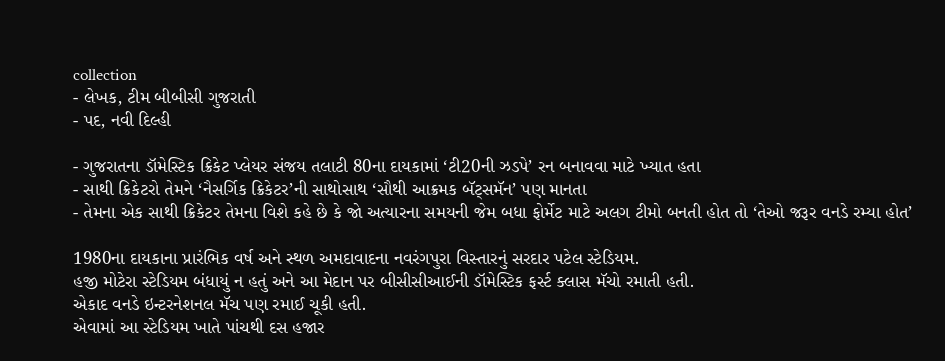collection
- લેખક, ટીમ બીબીસી ગુજરાતી
- પદ, નવી દિલ્હી

- ગુજરાતના ડૉમેસ્ટિક ક્રિકેટ પ્લેયર સંજય તલાટી 80ના દાયકામાં ‘ટી20ની ઝડપે’ રન બનાવવા માટે ખ્યાત હતા
- સાથી ક્રિકેટરો તેમને ‘નૈસર્ગિક ક્રિકેટર’ની સાથોસાથ ‘સૌથી આક્રમક બૅટ્સમૅન’ પણ માનતા
- તેમના એક સાથી ક્રિકેટર તેમના વિશે કહે છે કે જો અત્યારના સમયની જેમ બધા ફોર્મેટ માટે અલગ ટીમો બનતી હોત તો ‘તેઓ જરૂર વનડે રમ્યા હોત’

1980ના દાયકાના પ્રારંભિક વર્ષ અને સ્થળ અમદાવાદના નવરંગપુરા વિસ્તારનું સરદાર પટેલ સ્ટેડિયમ.
હજી મોટેરા સ્ટેડિયમ બંધાયું ન હતું અને આ મેદાન પર બીસીસીઆઈની ડૉમેસ્ટિક ફર્સ્ટ ક્લાસ મૅચો રમાતી હતી.
એકાદ વનડે ઇન્ટરનેશનલ મૅચ પણ રમાઈ ચૂકી હતી.
એવામાં આ સ્ટેડિયમ ખાતે પાંચથી દસ હજાર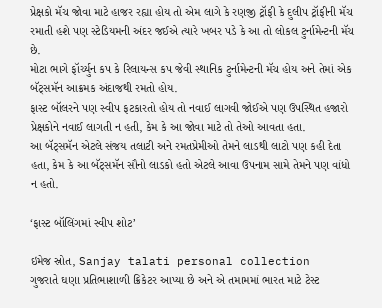પ્રેક્ષકો મૅચ જોવા માટે હાજર રહ્યા હોય તો એમ લાગે કે રણજી ટ્રૉફી કે દુલીપ ટ્રૉફીની મૅચ રમાતી હશે પણ સ્ટેડિયમની અંદર જઈએ ત્યારે ખબર પડે કે આ તો લોકલ ટુર્નામેન્ટની મૅચ છે.
મોટા ભાગે ફૉર્ચ્યુન કપ કે રિલાયન્સ કપ જેવી સ્થાનિક ટુર્નામેન્ટની મૅચ હોય અને તેમાં એક બૅટ્સમૅન આક્રમક અંદાજથી રમતો હોય.
ફાસ્ટ બૉલરને પણ સ્વીપ ફટકારતો હોય તો નવાઈ લાગવી જોઈએ પણ ઉપસ્થિત હજારો પ્રેક્ષકોને નવાઈ લાગતી ન હતી, કેમ કે આ જોવા માટે તો તેઓ આવતા હતા.
આ બૅટ્સમૅન એટલે સંજય તલાટી અને રમતપ્રેમીઓ તેમને લાડથી લાટો પણ કહી દેતા હતા, કેમ કે આ બૅટ્સમૅન સૌનો લાડકો હતો એટલે આવા ઉપનામ સામે તેમને પણ વાંધો ન હતો.

‘ફાસ્ટ બૉલિંગમાં સ્વીપ શોટ’

ઇમેજ સ્રોત, Sanjay talati personal collection
ગુજરાતે ઘણા પ્રતિભાશાળી ક્રિકેટર આપ્યા છે અને એ તમામમાં ભારત માટે ટેસ્ટ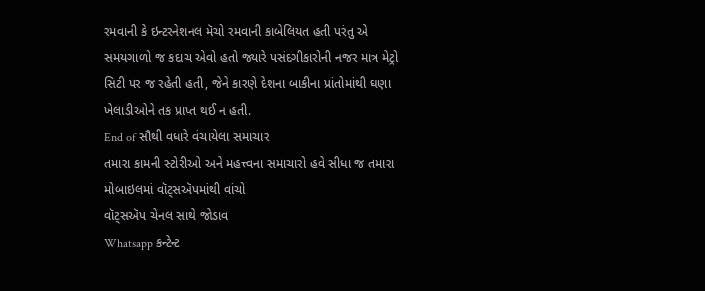રમવાની કે ઇન્ટરનેશનલ મૅચો રમવાની કાબેલિયત હતી પરંતુ એ સમયગાળો જ કદાચ એવો હતો જ્યારે પસંદગીકારોની નજર માત્ર મેટ્રો સિટી પર જ રહેતી હતી, જેને કારણે દેશના બાકીના પ્રાંતોમાંથી ઘણા ખેલાડીઓને તક પ્રાપ્ત થઈ ન હતી.
End of સૌથી વધારે વંચાયેલા સમાચાર
તમારા કામની સ્ટોરીઓ અને મહત્ત્વના સમાચારો હવે સીધા જ તમારા મોબાઇલમાં વૉટ્સઍપમાંથી વાંચો
વૉટ્સઍપ ચેનલ સાથે જોડાવ
Whatsapp કન્ટેન્ટ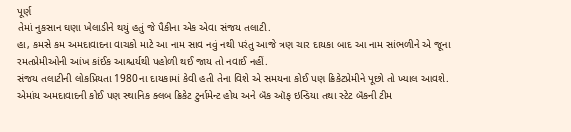પૂર્ણ
તેમાં નુકસાન ઘણા ખેલાડીને થયું હતું જે પૈકીના એક એવા સંજય તલાટી.
હા, કમસે કમ અમદાવાદના વાચકો માટે આ નામ સાવ નવું નથી પરંતુ આજે ત્રણ ચાર દાયકા બાદ આ નામ સાંભળીને એ જૂના રમતપ્રેમીઓની આંખ કાંઈક આશ્ચર્યથી પહોળી થઈ જાય તો નવાઈ નહીં.
સંજય તલાટીની લોકપ્રિયતા 1980ના દાયકામાં કેવી હતી તેના વિશે એ સમયના કોઈ પણ ક્રિકેટપ્રેમીને પૂછો તો ખ્યાલ આવશે. એમાંય અમદાવાદની કોઈ પણ સ્થાનિક ક્લબ ક્રિકેટ ટુર્નામેન્ટ હોય અને બૅંક ઑફ ઇન્ડિયા તથા સ્ટેટ બૅંકની ટીમ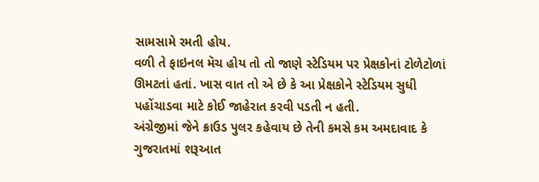સામસામે રમતી હોય.
વળી તે ફાઇનલ મૅચ હોય તો તો જાણે સ્ટેડિયમ પર પ્રેક્ષકોનાં ટોળેટોળાં ઊમટતાં હતાં. ખાસ વાત તો એ છે કે આ પ્રેક્ષકોને સ્ટેડિયમ સુધી પહોંચાડવા માટે કોઈ જાહેરાત કરવી પડતી ન હતી.
અંગ્રેજીમાં જેને ક્રાઉડ પુલર કહેવાય છે તેની કમસે કમ અમદાવાદ કે ગુજરાતમાં શરૂઆત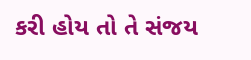કરી હોય તો તે સંજય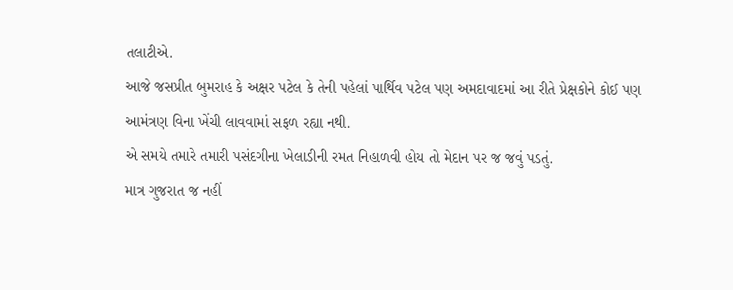તલાટીએ.
આજે જસપ્રીત બુમરાહ કે અક્ષર પટેલ કે તેની પહેલાં પાર્થિવ પટેલ પણ અમદાવાદમાં આ રીતે પ્રેક્ષકોને કોઈ પણ આમંત્રણ વિના ખેંચી લાવવામાં સફળ રહ્યા નથી.
એ સમયે તમારે તમારી પસંદગીના ખેલાડીની રમત નિહાળવી હોય તો મેદાન પર જ જવું પડતું.
માત્ર ગુજરાત જ નહીં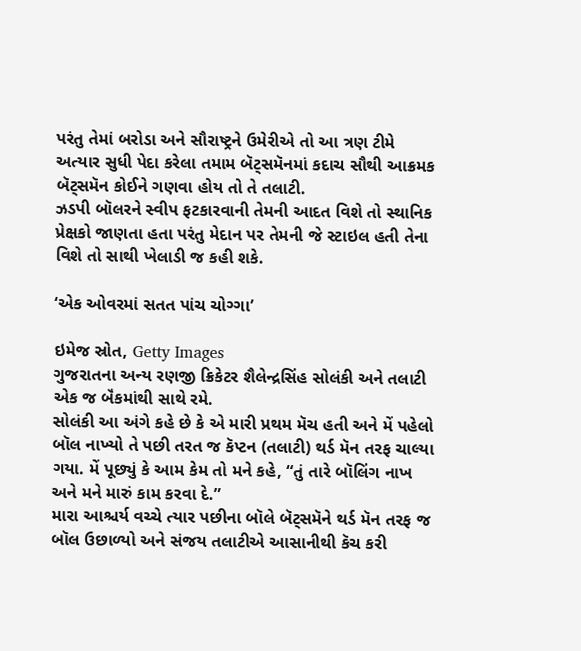પરંતુ તેમાં બરોડા અને સૌરાષ્ટ્રને ઉમેરીએ તો આ ત્રણ ટીમે અત્યાર સુધી પેદા કરેલા તમામ બૅટ્સમૅનમાં કદાચ સૌથી આક્રમક બૅટ્સમૅન કોઈને ગણવા હોય તો તે તલાટી.
ઝડપી બૉલરને સ્વીપ ફટકારવાની તેમની આદત વિશે તો સ્થાનિક પ્રેક્ષકો જાણતા હતા પરંતુ મેદાન પર તેમની જે સ્ટાઇલ હતી તેના વિશે તો સાથી ખેલાડી જ કહી શકે.

‘એક ઓવરમાં સતત પાંચ ચોગ્ગા’

ઇમેજ સ્રોત, Getty Images
ગુજરાતના અન્ય રણજી ક્રિકેટર શૈલેન્દ્રસિંહ સોલંકી અને તલાટી એક જ બૅંકમાંથી સાથે રમે.
સોલંકી આ અંગે કહે છે કે એ મારી પ્રથમ મૅચ હતી અને મેં પહેલો બૉલ નાખ્યો તે પછી તરત જ કૅપ્ટન (તલાટી) થર્ડ મૅન તરફ ચાલ્યા ગયા. મેં પૂછ્યું કે આમ કેમ તો મને કહે, “તું તારે બૉલિંગ નાખ અને મને મારું કામ કરવા દે.”
મારા આશ્ચર્ય વચ્ચે ત્યાર પછીના બૉલે બૅટ્સમૅને થર્ડ મૅન તરફ જ બૉલ ઉછાળ્યો અને સંજય તલાટીએ આસાનીથી કૅચ કરી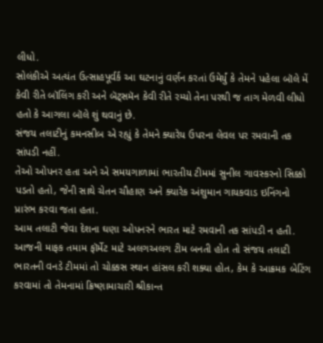લીધો.
સોલંકીએ અત્યંત ઉત્સાહપૂર્વર્ક આ ઘટનાનું વર્ણન કરતાં ઉમેર્યું કે તેમને પહેલા બૉલે મેં કેવી રીતે બૉલિંગ કરી અને બૅટ્સમૅન કેવી રીતે રમ્યો તેના પરથી જ તાગ મેળવી લીધો હતો કે આગલા બૉલે શું થવાનું છે.
સંજય તલાટીનું કમનસીબ એ રહ્યું કે તેમને ક્યારેય ઉપરના લેવલ પર રમવાની તક સાંપડી નહીં.
તેઓ ઓપનર હતા અને એ સમયગાળામાં ભારતીય ટીમમાં સુનીલ ગાવસ્કરનો સિક્કો પડતો હતો, જેની સાથે ચેતન ચૌહાણ અને ક્યારેક અંશુમાન ગાયકવાડ ઇનિંગનો પ્રારંભ કરવા જતા હતા.
આમ તલાટી જેવા દેશના ઘણા ઓપનરને ભારત માટે રમવાની તક સાંપડી ન હતી.
આજની માફક તમામ ફૉર્મેટ માટે અલગઅલગ ટીમ બનતી હોત તો સંજય તલાટી ભારતની વનડે ટીમમાં તો ચોક્કસ સ્થાન હાંસલ કરી શક્યા હોત, કેમ કે આક્રમક બેટિંગ કરવામાં તો તેમનામાં ક્રિષ્ણામાચારી શ્રીકાન્ત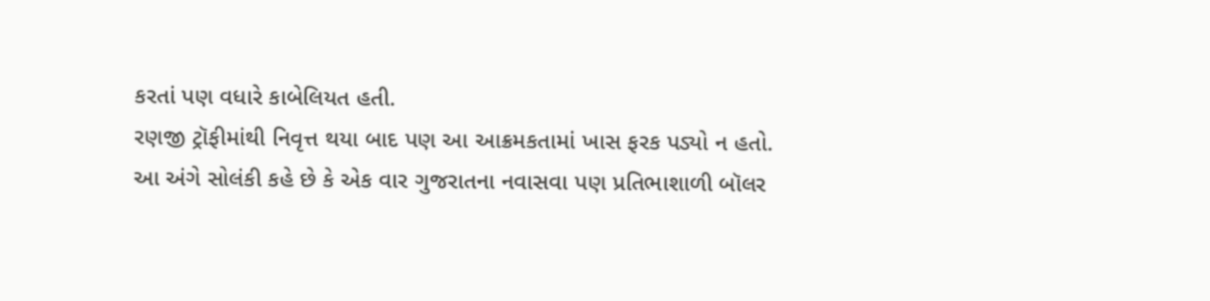કરતાં પણ વધારે કાબેલિયત હતી.
રણજી ટ્રૉફીમાંથી નિવૃત્ત થયા બાદ પણ આ આક્રમકતામાં ખાસ ફરક પડ્યો ન હતો.
આ અંગે સોલંકી કહે છે કે એક વાર ગુજરાતના નવાસવા પણ પ્રતિભાશાળી બૉલર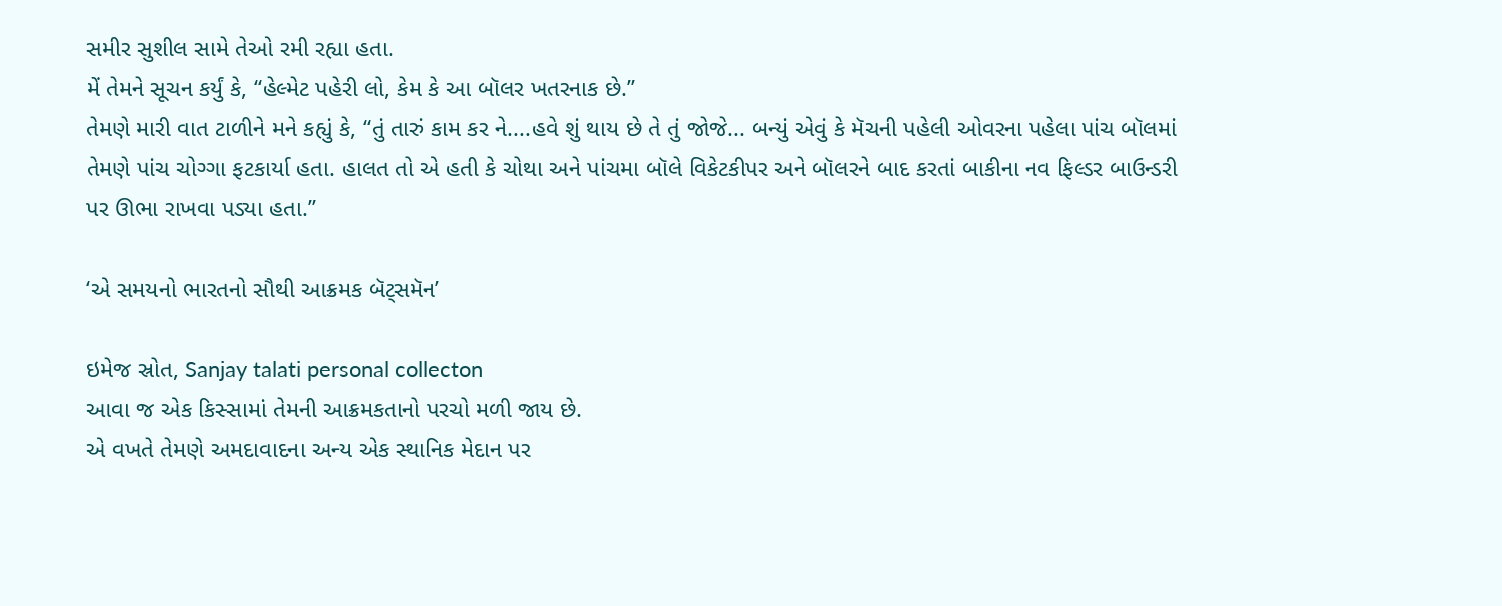સમીર સુશીલ સામે તેઓ રમી રહ્યા હતા.
મેં તેમને સૂચન કર્યું કે, “હેલ્મેટ પહેરી લો, કેમ કે આ બૉલર ખતરનાક છે.”
તેમણે મારી વાત ટાળીને મને કહ્યું કે, “તું તારું કામ કર ને....હવે શું થાય છે તે તું જોજે... બન્યું એવું કે મૅચની પહેલી ઓવરના પહેલા પાંચ બૉલમાં તેમણે પાંચ ચોગ્ગા ફટકાર્યા હતા. હાલત તો એ હતી કે ચોથા અને પાંચમા બૉલે વિકેટકીપર અને બૉલરને બાદ કરતાં બાકીના નવ ફિલ્ડર બાઉન્ડરી પર ઊભા રાખવા પડ્યા હતા.”

‘એ સમયનો ભારતનો સૌથી આક્રમક બૅટ્સમૅન’

ઇમેજ સ્રોત, Sanjay talati personal collecton
આવા જ એક કિસ્સામાં તેમની આક્રમકતાનો પરચો મળી જાય છે.
એ વખતે તેમણે અમદાવાદના અન્ય એક સ્થાનિક મેદાન પર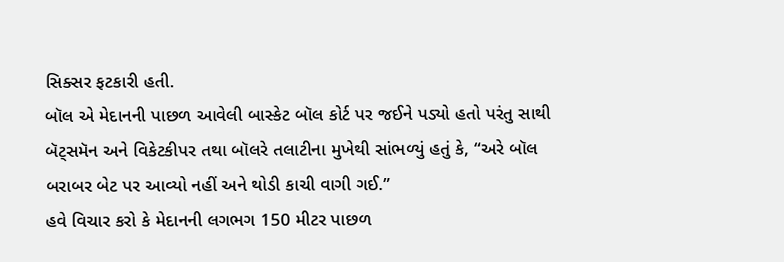સિક્સર ફટકારી હતી.
બૉલ એ મેદાનની પાછળ આવેલી બાસ્કેટ બૉલ કોર્ટ પર જઈને પડ્યો હતો પરંતુ સાથી બૅટ્સમૅન અને વિકેટકીપર તથા બૉલરે તલાટીના મુખેથી સાંભળ્યું હતું કે, “અરે બૉલ બરાબર બેટ પર આવ્યો નહીં અને થોડી કાચી વાગી ગઈ.”
હવે વિચાર કરો કે મેદાનની લગભગ 150 મીટર પાછળ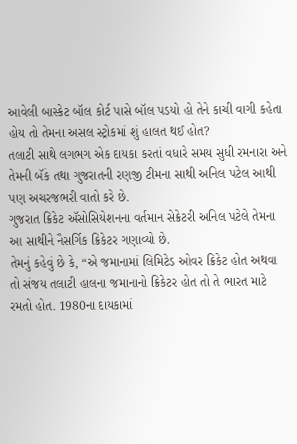આવેલી બાસ્કેટ બૉલ કોર્ટ પાસે બૉલ પડયો હો તેને કાચી વાગી કહેતા હોય તો તેમના અસલ સ્ટ્રોકમાં શું હાલત થઈ હોત?
તલાટી સાથે લગભગ એક દાયકા કરતાં વધારે સમય સુધી રમનારા અને તેમની બૅંક તથા ગુજરાતની રણજી ટીમના સાથી અનિલ પટેલ આથી પણ અચરજભરી વાતો કરે છે.
ગુજરાત ક્રિકેટ ઍસોસિયેશનના વર્તમાન સેક્રેટરી અનિલ પટેલે તેમના આ સાથીને નૈસર્ગિક ક્રિકેટર ગણાવ્યો છે.
તેમનું કહેવું છે કે, “એ જમાનામાં લિમિટેડ ઓવર ક્રિકેટ હોત અથવા તો સંજય તલાટી હાલના જમાનાનો ક્રિકેટર હોત તો તે ભારત માટે રમતો હોત. 1980ના દાયકામાં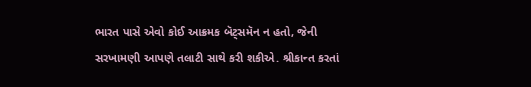ભારત પાસે એવો કોઈ આક્રમક બૅટ્સમૅન ન હતો, જેની સરખામણી આપણે તલાટી સાથે કરી શકીએ. શ્રીકાન્ત કરતાં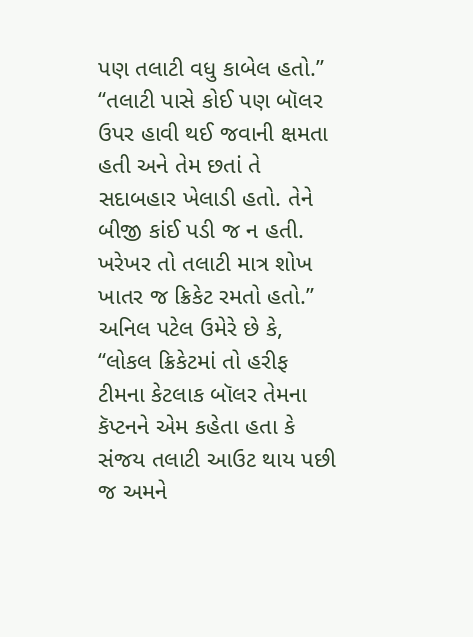પણ તલાટી વધુ કાબેલ હતો.”
“તલાટી પાસે કોઈ પણ બૉલર ઉપર હાવી થઈ જવાની ક્ષમતા હતી અને તેમ છતાં તે સદાબહાર ખેલાડી હતો. તેને બીજી કાંઈ પડી જ ન હતી. ખરેખર તો તલાટી માત્ર શોખ ખાતર જ ક્રિકેટ રમતો હતો.”
અનિલ પટેલ ઉમેરે છે કે, “લોકલ ક્રિકેટમાં તો હરીફ ટીમના કેટલાક બૉલર તેમના કૅપ્ટનને એમ કહેતા હતા કે સંજય તલાટી આઉટ થાય પછી જ અમને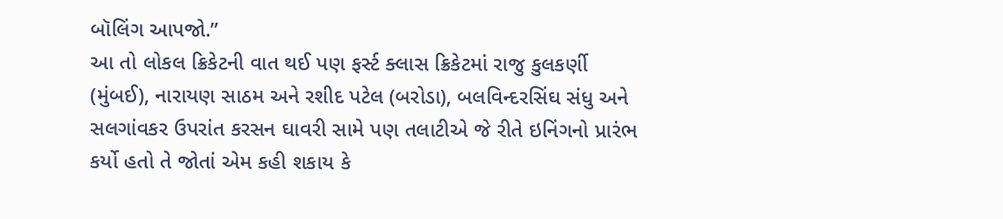બૉલિંગ આપજો.”
આ તો લોકલ ક્રિકેટની વાત થઈ પણ ફર્સ્ટ ક્લાસ ક્રિકેટમાં રાજુ કુલકર્ણી (મુંબઈ), નારાયણ સાઠમ અને રશીદ પટેલ (બરોડા), બલવિન્દરસિંઘ સંધુ અને સલગાંવકર ઉપરાંત કરસન ઘાવરી સામે પણ તલાટીએ જે રીતે ઇનિંગનો પ્રારંભ કર્યો હતો તે જોતાં એમ કહી શકાય કે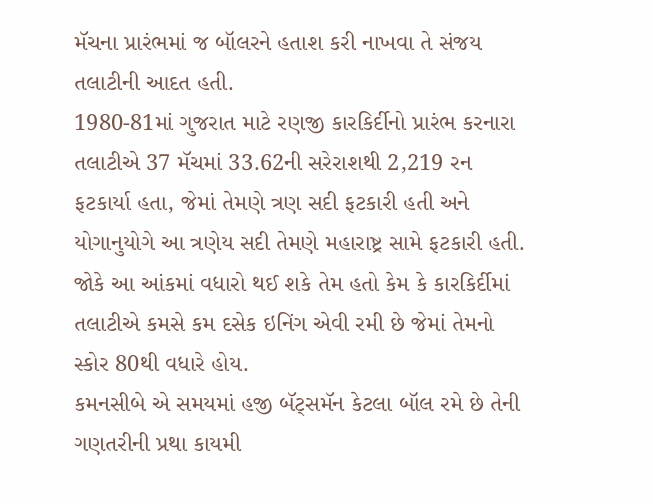મૅચના પ્રારંભમાં જ બૉલરને હતાશ કરી નાખવા તે સંજય તલાટીની આદત હતી.
1980-81માં ગુજરાત માટે રણજી કારકિર્દીનો પ્રારંભ કરનારા તલાટીએ 37 મૅચમાં 33.62ની સરેરાશથી 2,219 રન ફટકાર્યા હતા, જેમાં તેમણે ત્રણ સદી ફટકારી હતી અને યોગાનુયોગે આ ત્રણેય સદી તેમણે મહારાષ્ટ્ર સામે ફટકારી હતી.
જોકે આ આંકમાં વધારો થઈ શકે તેમ હતો કેમ કે કારકિર્દીમાં તલાટીએ કમસે કમ દસેક ઇનિંગ એવી રમી છે જેમાં તેમનો સ્કોર 80થી વધારે હોય.
કમનસીબે એ સમયમાં હજી બૅટ્સમૅન કેટલા બૉલ રમે છે તેની ગણતરીની પ્રથા કાયમી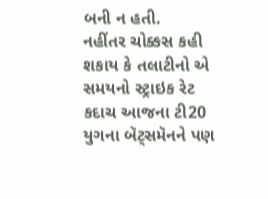બની ન હતી.
નહીંતર ચોક્કસ કહી શકાય કે તલાટીનો એ સમયનો સ્ટ્રાઇક રેટ કદાચ આજના ટી20 યુગના બૅટ્સમૅનને પણ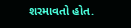શરમાવતો હોત.